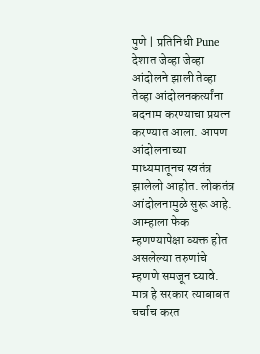पुणे | प्रतिनिधी Pune
देशात जेव्हा जेव्हा आंदोलने झाली तेव्हा तेव्हा आंदोलनकर्त्यांना बदनाम करण्याचा प्रयत्न करण्यात आला. आपण आंदोलनाच्या माध्यमातूनच स्वतंत्र झालेलो आहोत. लोकतंत्र आंदोलनामुळे सुरू आहे. आम्हाला फेक म्हणण्यापेक्षा व्यक्त होत असलेल्या तरुणांचे म्हणणे समजून घ्यावे. मात्र हे सरकार त्याबाबत चर्चाच करत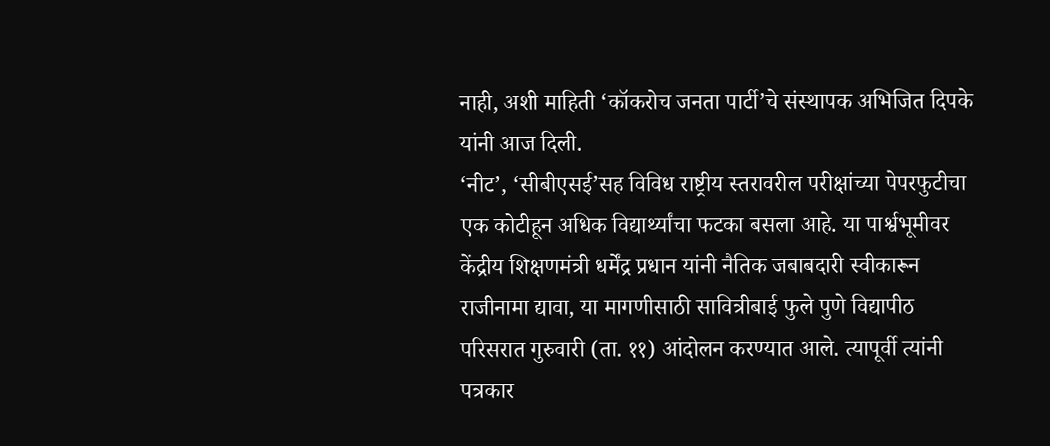नाही, अशी माहिती ‘कॉकरोच जनता पार्टी’चे संस्थापक अभिजित दिपके यांनी आज दिली.
‘नीट’, ‘सीबीएसई’सह विविध राष्ट्रीय स्तरावरील परीक्षांच्या पेपरफुटीचा एक कोटीहून अधिक विद्यार्थ्यांचा फटका बसला आहे. या पार्श्वभूमीवर केंद्रीय शिक्षणमंत्री धर्मेंद्र प्रधान यांनी नैतिक जबाबदारी स्वीकारून राजीनामा द्यावा, या मागणीसाठी सावित्रीबाई फुले पुणे विद्यापीठ परिसरात गुरुवारी (ता. ११) आंदोलन करण्यात आले. त्यापूर्वी त्यांनी पत्रकार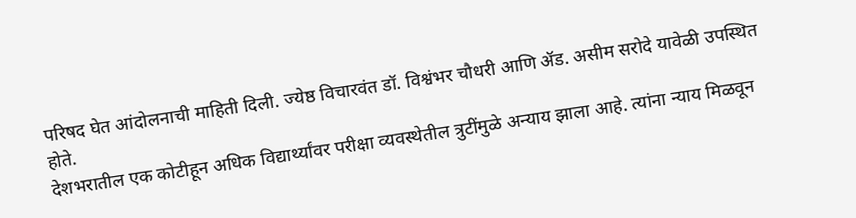परिषद घेत आंदोलनाची माहिती दिली. ज्येष्ठ विचारवंत डॉ. विश्वंभर चौधरी आणि ॲड. असीम सरोदे यावेळी उपस्थित होते.
देशभरातील एक कोटीहून अधिक विद्यार्थ्यांवर परीक्षा व्यवस्थेतील त्रुटींमुळे अन्याय झाला आहे. त्यांना न्याय मिळवून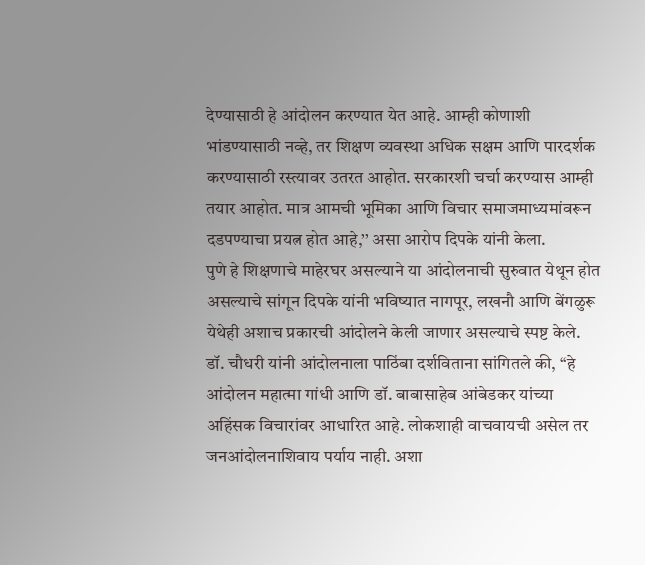देण्यासाठी हे आंदोलन करण्यात येत आहे. आम्ही कोणाशी भांडण्यासाठी नव्हे, तर शिक्षण व्यवस्था अधिक सक्षम आणि पारदर्शक करण्यासाठी रस्त्यावर उतरत आहोत. सरकारशी चर्चा करण्यास आम्ही तयार आहोत. मात्र आमची भूमिका आणि विचार समाजमाध्यमांवरून दडपण्याचा प्रयत्न होत आहे,’’ असा आरोप दिपके यांनी केला.
पुणे हे शिक्षणाचे माहेरघर असल्याने या आंदोलनाची सुरुवात येथून होत असल्याचे सांगून दिपके यांनी भविष्यात नागपूर, लखनौ आणि बेंगळुरू येथेही अशाच प्रकारची आंदोलने केली जाणार असल्याचे स्पष्ट केले. डॉ. चौधरी यांनी आंदोलनाला पाठिंबा दर्शविताना सांगितले की, ‘‘हे आंदोलन महात्मा गांधी आणि डॉ. बाबासाहेब आंबेडकर यांच्या अहिंसक विचारांवर आधारित आहे. लोकशाही वाचवायची असेल तर जनआंदोलनाशिवाय पर्याय नाही. अशा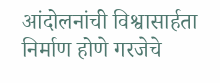आंदोलनांची विश्वासार्हता निर्माण होणे गरजेचे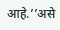आहे.’’असे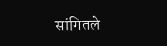सांगितले